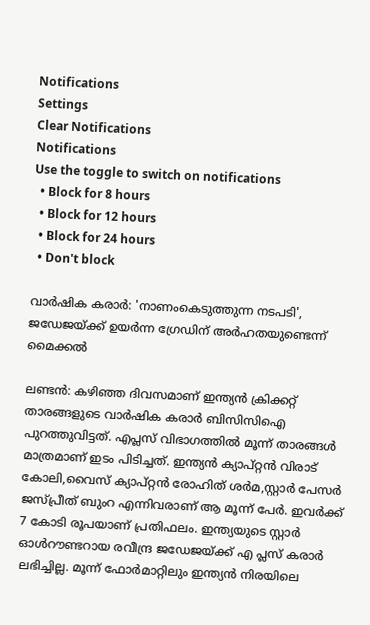Notifications
Settings
Clear Notifications
Notifications
Use the toggle to switch on notifications
  • Block for 8 hours
  • Block for 12 hours
  • Block for 24 hours
  • Don't block

വാര്‍ഷിക കരാര്‍: 'നാണംകെടുത്തുന്ന നടപടി', ജഡേജയ്ക്ക് ഉയര്‍ന്ന ഗ്രേഡിന് അര്‍ഹതയുണ്ടെന്ന് മൈക്കല്‍

ലണ്ടന്‍: കഴിഞ്ഞ ദിവസമാണ് ഇന്ത്യന്‍ ക്രിക്കറ്റ് താരങ്ങളുടെ വാര്‍ഷിക കരാര്‍ ബിസിസിഐ പുറത്തുവിട്ടത്. എപ്ലസ് വിഭാഗത്തില്‍ മൂന്ന് താരങ്ങള്‍ മാത്രമാണ് ഇടം പിടിച്ചത്. ഇന്ത്യന്‍ ക്യാപ്റ്റന്‍ വിരാട് കോലി,വൈസ് ക്യാപ്റ്റന്‍ രോഹിത് ശര്‍മ,സ്റ്റാര്‍ പേസര്‍ ജസ്പ്രീത് ബുംറ എന്നിവരാണ് ആ മൂന്ന് പേര്‍. ഇവര്‍ക്ക് 7 കോടി രൂപയാണ് പ്രതിഫലം. ഇന്ത്യയുടെ സ്റ്റാര്‍ ഓള്‍റൗണ്ടറായ രവീന്ദ്ര ജഡേജയ്ക്ക് എ പ്ലസ് കരാര്‍ ലഭിച്ചില്ല. മൂന്ന് ഫോര്‍മാറ്റിലും ഇന്ത്യന്‍ നിരയിലെ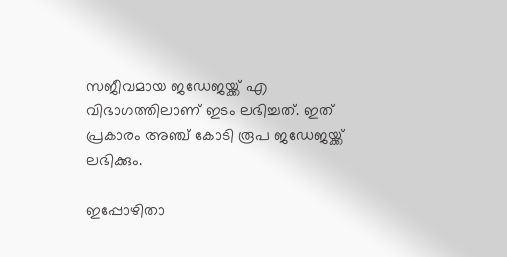സജീവമായ ജഡേജയ്ക്ക് എ വിഭാഗത്തിലാണ് ഇടം ലഭിച്ചത്. ഇത് പ്രകാരം അഞ്ച് കോടി രൂപ ജഡേജയ്ക്ക് ലഭിക്കും.

ഇപ്പോഴിതാ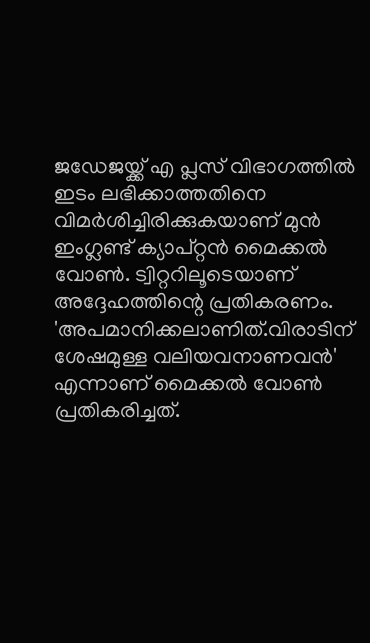ജഡേജയ്ക്ക് എ പ്ലസ് വിഭാഗത്തില്‍ ഇടം ലഭിക്കാത്തതിനെ വിമര്‍ശിച്ചിരിക്കുകയാണ് മുന്‍ ഇംഗ്ലണ്ട് ക്യാപ്റ്റന്‍ മൈക്കല്‍ വോണ്‍. ട്വിറ്ററിലൂടെയാണ് അദ്ദേഹത്തിന്റെ പ്രതികരണം. 'അപമാനിക്കലാണിത്.വിരാടിന് ശേഷമുള്ള വലിയവനാണവന്‍' എന്നാണ് മൈക്കല്‍ വോണ്‍ പ്രതികരിച്ചത്.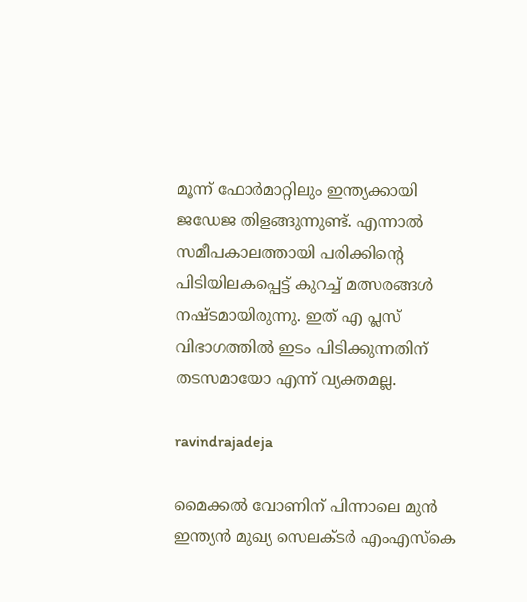മൂന്ന് ഫോര്‍മാറ്റിലും ഇന്ത്യക്കായി ജഡേജ തിളങ്ങുന്നുണ്ട്. എന്നാല്‍ സമീപകാലത്തായി പരിക്കിന്റെ പിടിയിലകപ്പെട്ട് കുറച്ച് മത്സരങ്ങള്‍ നഷ്ടമായിരുന്നു. ഇത് എ പ്ലസ് വിഭാഗത്തില്‍ ഇടം പിടിക്കുന്നതിന് തടസമായോ എന്ന് വ്യക്തമല്ല.

ravindrajadeja

മൈക്കല്‍ വോണിന് പിന്നാലെ മുന്‍ ഇന്ത്യന്‍ മുഖ്യ സെലക്ടര്‍ എംഎസ്‌കെ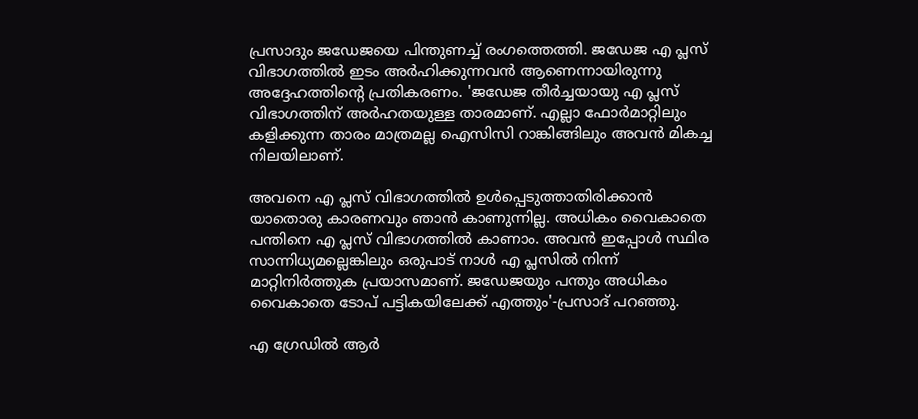പ്രസാദും ജഡേജയെ പിന്തുണച്ച് രംഗത്തെത്തി. ജഡേജ എ പ്ലസ് വിഭാഗത്തില്‍ ഇടം അര്‍ഹിക്കുന്നവന്‍ ആണെന്നായിരുന്നു അദ്ദേഹത്തിന്റെ പ്രതികരണം. 'ജഡേജ തീര്‍ച്ചയായു എ പ്ലസ് വിഭാഗത്തിന് അര്‍ഹതയുള്ള താരമാണ്. എല്ലാ ഫോര്‍മാറ്റിലും കളിക്കുന്ന താരം മാത്രമല്ല ഐസിസി റാങ്കിങ്ങിലും അവന്‍ മികച്ച നിലയിലാണ്.

അവനെ എ പ്ലസ് വിഭാഗത്തില്‍ ഉള്‍പ്പെടുത്താതിരിക്കാന്‍ യാതൊരു കാരണവും ഞാന്‍ കാണുന്നില്ല. അധികം വൈകാതെ പന്തിനെ എ പ്ലസ് വിഭാഗത്തില്‍ കാണാം. അവന്‍ ഇപ്പോള്‍ സ്ഥിര സാന്നിധ്യമല്ലെങ്കിലും ഒരുപാട് നാള്‍ എ പ്ലസില്‍ നിന്ന് മാറ്റിനിര്‍ത്തുക പ്രയാസമാണ്. ജഡേജയും പന്തും അധികം വൈകാതെ ടോപ് പട്ടികയിലേക്ക് എത്തും'-പ്രസാദ് പറഞ്ഞു.

എ ഗ്രേഡില്‍ ആര്‍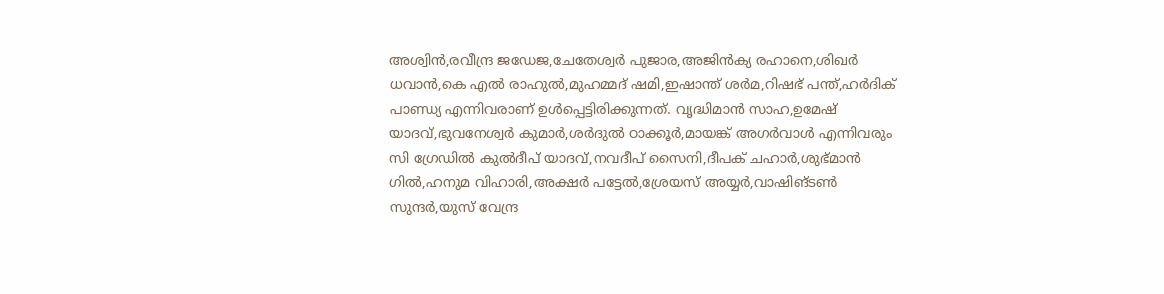അശ്വിന്‍,രവീന്ദ്ര ജഡേജ,ചേതേശ്വര്‍ പുജാര,അജിന്‍ക്യ രഹാനെ,ശിഖര്‍ ധവാന്‍,കെ എല്‍ രാഹുല്‍,മുഹമ്മദ് ഷമി,ഇഷാന്ത് ശര്‍മ,റിഷഭ് പന്ത്,ഹര്‍ദിക് പാണ്ഡ്യ എന്നിവരാണ് ഉള്‍പ്പെട്ടിരിക്കുന്നത്. വൃദ്ധിമാന്‍ സാഹ,ഉമേഷ് യാദവ്,ഭുവനേശ്വര്‍ കുമാര്‍,ശര്‍ദുല്‍ ഠാക്കൂര്‍,മായങ്ക് അഗര്‍വാള്‍ എന്നിവരും സി ഗ്രേഡില്‍ കുല്‍ദീപ് യാദവ്,നവദീപ് സൈനി,ദീപക് ചഹാര്‍,ശുഭ്മാന്‍ ഗില്‍,ഹനുമ വിഹാരി,അക്ഷര്‍ പട്ടേല്‍,ശ്രേയസ് അയ്യര്‍,വാഷിങ്ടണ്‍ സുന്ദര്‍,യുസ് വേന്ദ്ര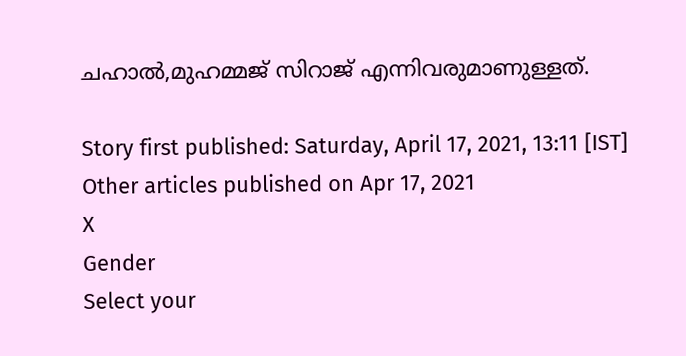ചഹാല്‍,മുഹമ്മജ് സിറാജ് എന്നിവരുമാണുള്ളത്.

Story first published: Saturday, April 17, 2021, 13:11 [IST]
Other articles published on Apr 17, 2021
X
Gender
Select your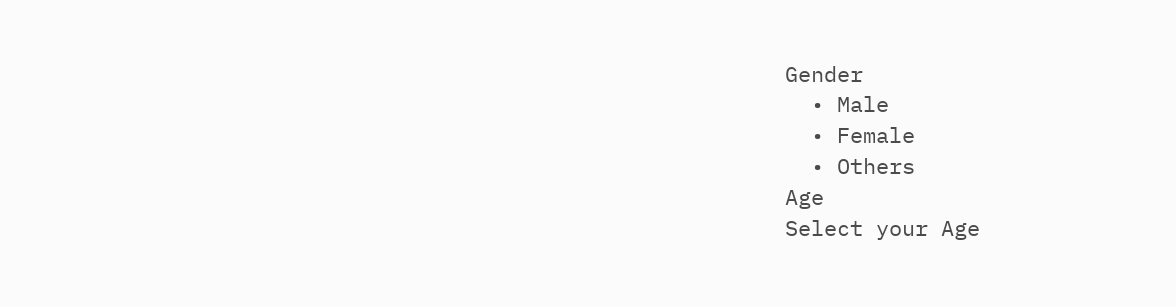Gender
  • Male
  • Female
  • Others
Age
Select your Age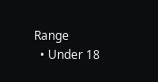Range
  • Under 18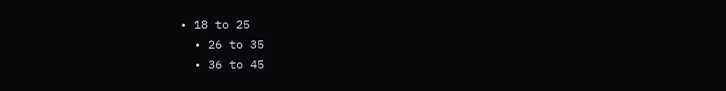• 18 to 25
  • 26 to 35
  • 36 to 45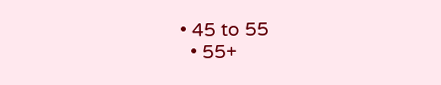• 45 to 55
  • 55+